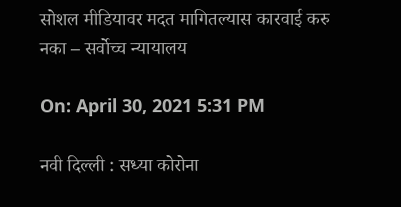सोशल मीडियावर मदत मागितल्यास कारवाई करु नका – सर्वोच्च न्यायालय

On: April 30, 2021 5:31 PM

नवी दिल्ली : सध्या कोरोना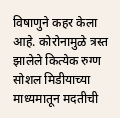विषाणुने कहर केला आहे. कोरोनामुळे त्रस्त झालेले कित्येक रुग्ण सोशल मिडीयाच्या माध्यमातून मदतीची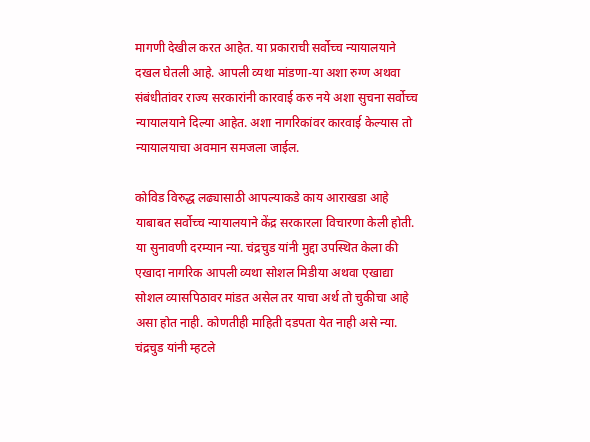मागणी देखील करत आहेत. या प्रकाराची सर्वोच्च न्यायालयाने दखल घेतली आहे. आपली व्यथा मांडणा-या अशा रुग्ण अथवा संबंधीतांवर राज्य सरकारांनी कारवाई करु नये अशा सुचना सर्वोच्च न्यायालयाने दिल्या आहेत. अशा नागरिकांवर कारवाई केल्यास तो न्यायालयाचा अवमान समजला जाईल.

कोविड विरुद्ध लढ्यासाठी आपल्याकडे काय आराखडा आहे याबाबत सर्वोच्च न्यायालयाने केंद्र सरकारला विचारणा केली होती. या सुनावणी दरम्यान न्या. चंद्रचुड यांनी मुद्दा उपस्थित केला की एखादा नागरिक आपली व्यथा सोशल मिडीया अथवा एखाद्या सोशल व्यासपिठावर मांडत असेल तर याचा अर्थ तो चुकीचा आहे असा होत नाही. कोणतीही माहिती दडपता येत नाही असे न्या. चंद्रचुड यांनी म्हटले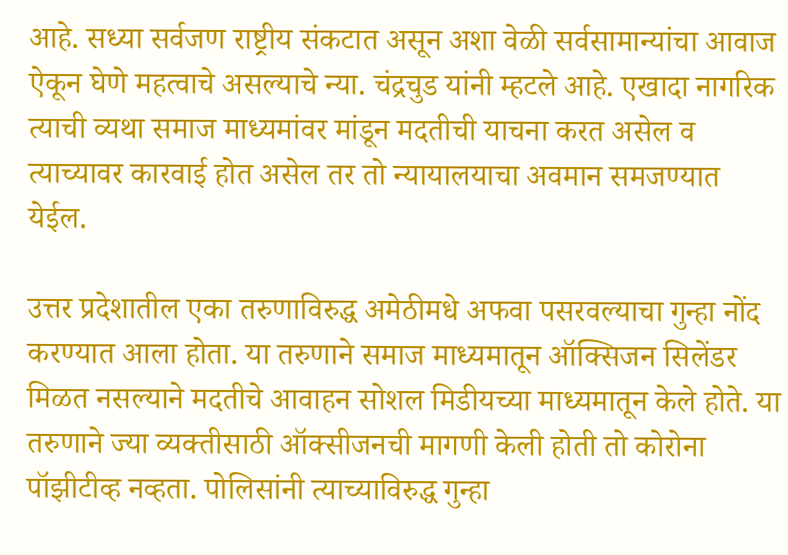आहे. सध्या सर्वजण राष्ट्रीय संकटात असून अशा वेळी सर्वसामान्यांचा आवाज ऐकून घेणे महत्वाचे असल्याचे न्या. चंद्रचुड यांनी म्हटले आहे. एखादा नागरिक त्याची व्यथा समाज माध्यमांवर मांडून मदतीची याचना करत असेल व त्याच्यावर कारवाई होत असेल तर तो न्यायालयाचा अवमान समजण्यात येईल.

उत्तर प्रदेशातील एका तरुणाविरुद्ध अमेठीमधे अफवा पसरवल्याचा गुन्हा नोंद करण्यात आला होता. या तरुणाने समाज माध्यमातून ऑक्सिजन सिलेंडर मिळत नसल्याने मदतीचे आवाहन सोशल मिडीयच्या माध्यमातून केले होते. या तरुणाने ज्या व्यक्तीसाठी ऑक्सीजनची मागणी केली होती तो कोरोना पॉझीटीव्ह नव्हता. पोलिसांनी त्याच्याविरुद्ध गुन्हा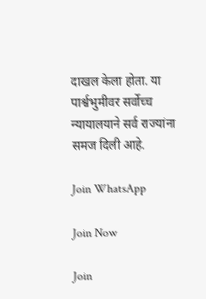दाखल केला होता. या पार्श्वभुमीवर सर्वोच्च न्यायालयाने सर्व राज्यांना समज दिली आहे.

Join WhatsApp

Join Now

Join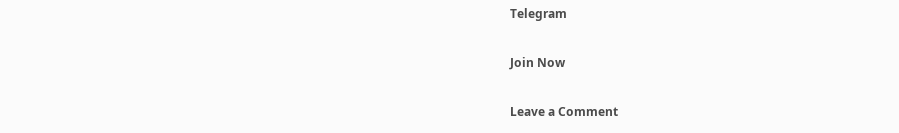Telegram

Join Now

Leave a Comment